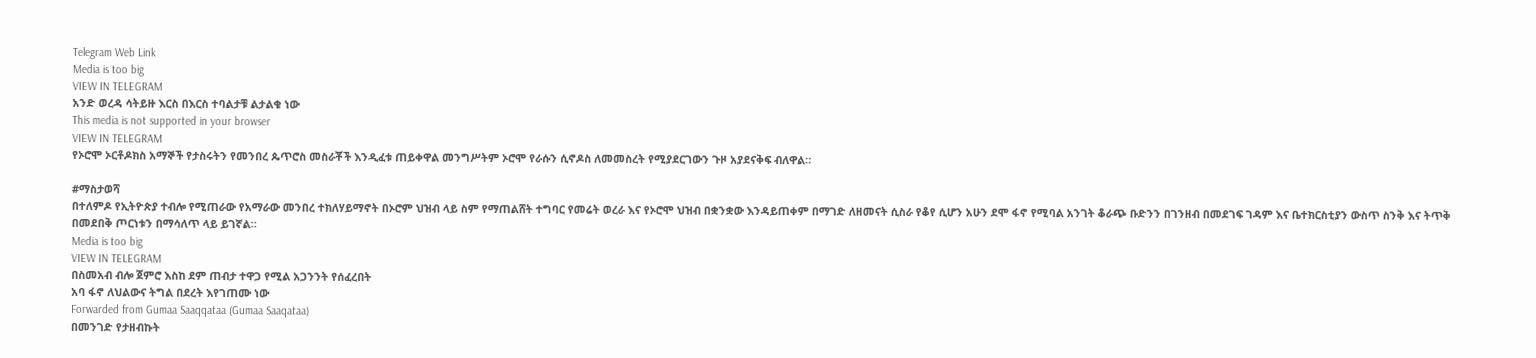Telegram Web Link
Media is too big
VIEW IN TELEGRAM
አንድ ወረዳ ሳትይዙ እርስ በእርስ ተባልታቹ ልታልቁ ነው
This media is not supported in your browser
VIEW IN TELEGRAM
የኦሮሞ ኦርቶዶክስ አማኞች የታስሩትን የመንበረ ጴጥሮስ መስራቾች እንዲፈቱ ጠይቀዋል መንግሥትም ኦሮሞ የራሱን ሲኖዶስ ለመመስረት የሚያደርገውን ጉዞ አያደናቅፍ ብለዋል።

#ማስታወሻ
በተለምዶ የኢትዮጵያ ተብሎ የሚጠራው የአማራው መንበረ ተክለሃይማኖት በኦሮም ህዝብ ላይ ስም የማጠልሸት ተግባር የመሬት ወረራ እና የኦሮሞ ህዝብ በቋንቋው እንዳይጠቀም በማገድ ለዘመናት ሲስራ የቆየ ሲሆን አሁን ደሞ ፋኖ የሚባል አንገት ቆራጭ ቡድንን በገንዘብ በመደገፍ ገዳም እና ቤተክርስቲያን ውስጥ ስንቅ እና ትጥቅ በመደበቅ ጦርነቱን በማሳለጥ ላይ ይገኛል።
Media is too big
VIEW IN TELEGRAM
በስመአብ ብሎ ጀምሮ እስከ ደም ጠብታ ተዋጋ የሚል አጋንንት የሰፈረበት
አባ ፋኖ ለህልውና ትግል በደረት እየገጠሙ ነው
Forwarded from Gumaa Saaqqataa (Gumaa Saaqataa)
በመንገድ የታዘብኩት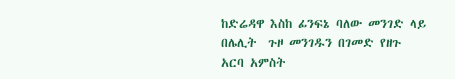ከድሬዳዋ እስከ ፊንፍኔ ባለው መንገድ ላይ በሌሊት  ጉዞ መንገዱን በገመድ የዘጉ አርባ አምስት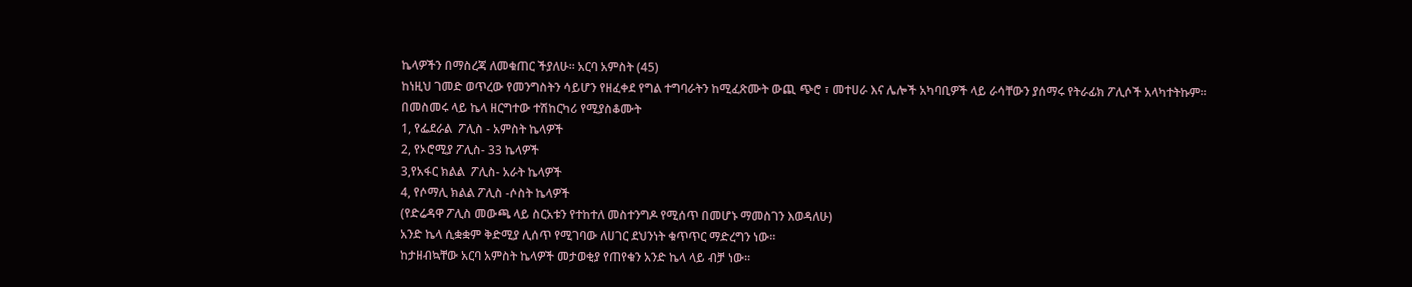ኬላዎችን በማስረጃ ለመቁጠር ችያለሁ። አርባ አምስት (45)
ከነዚህ ገመድ ወጥረው የመንግስትን ሳይሆን የዘፈቀደ የግል ተግባራትን ከሚፈጽሙት ውጪ ጭሮ ፣ መተሀራ እና ሌሎች አካባቢዎች ላይ ራሳቸውን ያሰማሩ የትራፊክ ፖሊሶች አላካተትኩም።
በመስመሩ ላይ ኬላ ዘርግተው ተሽከርካሪ የሚያስቆሙት
1, የፌደራል  ፖሊስ - አምስት ኬላዎች
2, የኦሮሚያ ፖሊስ- 33 ኬላዎች
3,የአፋር ክልል  ፖሊስ- አራት ኬላዎች
4, የሶማሊ ክልል ፖሊስ -ሶስት ኬላዎች
(የድሬዳዋ ፖሊስ መውጫ ላይ ስርአቱን የተከተለ መስተንግዶ የሚሰጥ በመሆኑ ማመስገን እወዳለሁ)
አንድ ኬላ ሲቋቋም ቅድሚያ ሊሰጥ የሚገባው ለሀገር ደህንነት ቁጥጥር ማድረግን ነው።
ከታዘብኳቸው አርባ አምስት ኬላዎች መታወቂያ የጠየቁን አንድ ኬላ ላይ ብቻ ነው።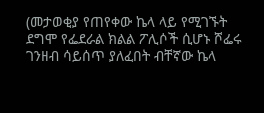(መታወቂያ የጠየቀው ኬላ ላይ የሚገኙት ደግሞ የፌደራል ክልል ፖሊሶች ሲሆኑ ሾፌሩ ገንዘብ ሳይሰጥ ያለፈበት ብቸኛው ኬላ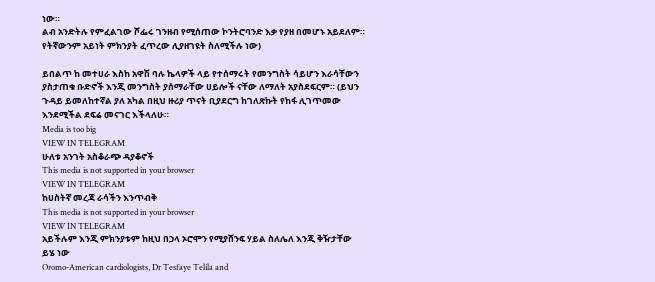ነው።
ልብ አንድትሉ የምፈልገው ሾፌሩ ገንዘብ የሚሰጠው ኮንትሮባንድ እቃ የያዘ በመሆኑ አይደለም። የትኛውንም አይነት ምክንያት ፈጥረው ሊያዘገዩት ስለሚችሉ ነው)

ይበልጥ ከ መተሀራ እስከ አዋሽ ባሉ ኬላዎች ላይ የተሰማሩት የመንግስት ሳይሆን እራሳቸውን ያስታጠቁ ቡድኖች እንጂ መንግስት ያሰማራቸው ሀይሎች ናቸው ለማለት አያስደፍርም። (ይህን ጉዳይ ይመለከተኛል ያለ አካል በዚህ ዙሪያ ጥናት ቢያደርግ ከገለጽኩት የከፋ ሊገጥመው እንደሚችል ደፍሬ መናገር እችላለሁ።
Media is too big
VIEW IN TELEGRAM
ሁለቱ አንገት አስቆራጭ ዳያቆኖች
This media is not supported in your browser
VIEW IN TELEGRAM
ከሀስትኛ መረጃ ራሳችን እንጥብቅ
This media is not supported in your browser
VIEW IN TELEGRAM
አይችሉም እንጂ ምክንያቱም ከዚህ በኃላ ኦሮሞን የሚያሸንፍ ሃይል ስለሌለ እንጂ ቅዥታቸው ይሄ ነው
Oromo-American cardiologists, Dr Tesfaye Telila and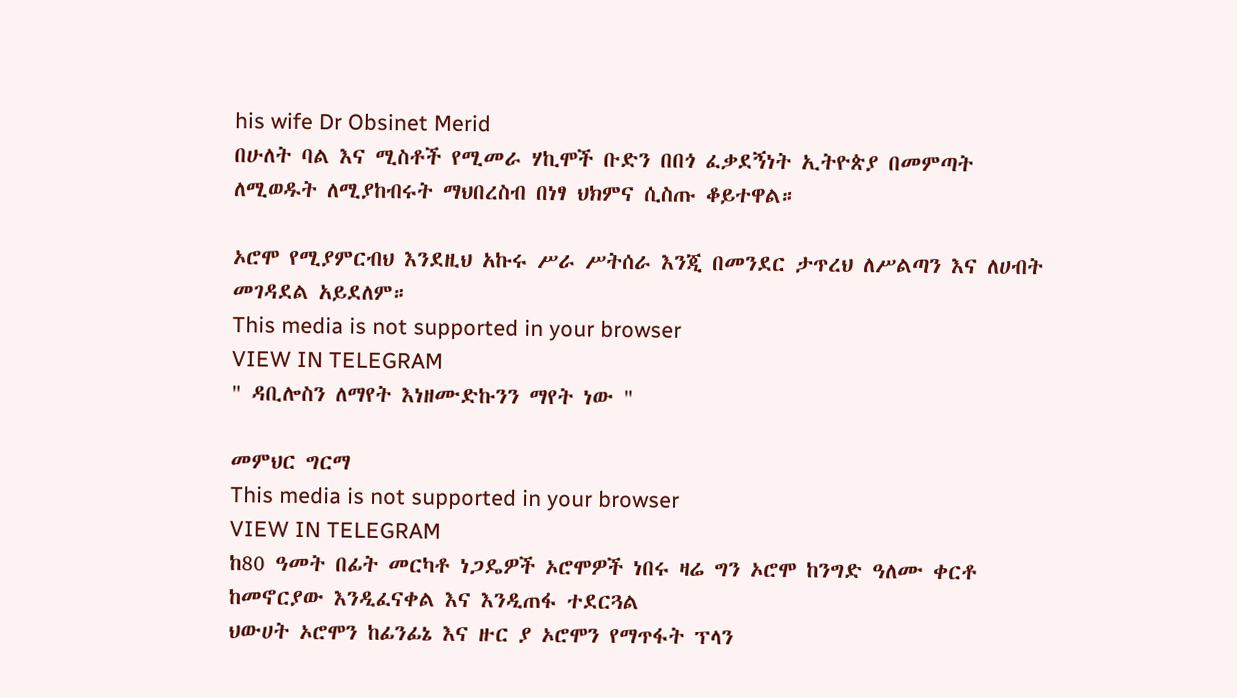his wife Dr Obsinet Merid
በሁለት ባል እና ሚስቶች የሚመራ ሃኪሞች ቡድን በበጎ ፈቃደኝነት ኢትዮጵያ በመምጣት ለሚወዱት ለሚያከብሩት ማህበረስብ በነፃ ህክምና ሲስጡ ቆይተዋል።

ኦሮሞ የሚያምርብህ እንደዚህ አኩሩ ሥራ ሥትሰራ እንጂ በመንደር ታጥረህ ለሥልጣን እና ለሀብት መገዳደል አይደለም።
This media is not supported in your browser
VIEW IN TELEGRAM
" ዳቢሎስን ለማየት እነዘሙድኩንን ማየት ነው "

መምህር ግርማ
This media is not supported in your browser
VIEW IN TELEGRAM
ከ80 ዓመት በፊት መርካቶ ነጋዴዎች ኦሮሞዎች ነበሩ ዛሬ ግን ኦሮሞ ከንግድ ዓለሙ ቀርቶ ከመኖርያው እንዲፈናቀል እና እንዲጠፋ ተደርጓል
ህውሀት ኦሮሞን ከፊንፊኔ እና ዙር ያ ኦሮሞን የማጥፋት ፕላን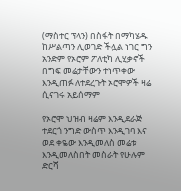(ማስተር ፕላን) በስፋት በማካሄዱ ከሥልጣን ሊወገድ ችሏል ነገር ግን አንድም የኦሮም ፖለቲካ ሊሂቃኖች በግፍ መሬታቸውን ተነጥቀው እንዲጠፉ ለተደረጉት ኦሮሞዎች ዛሬ ሲናገሩ አይሰማም

የኦሮሞ ህዝብ ዛሬም እንዲደራጅ ተደርጎ ንግድ ውስጥ እንዲገባ እና ወደ ቀዬው እንዲመለስ መሬቱ እንዲመለስበት መስራት የሁሉም ድርሻ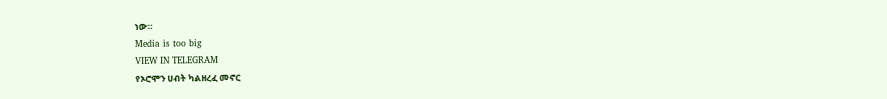ነው።
Media is too big
VIEW IN TELEGRAM
የኦሮሞን ሀብት ካልዘረፈ መኖር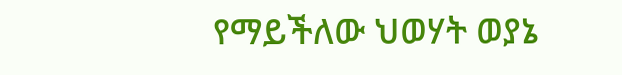የማይችለው ህወሃት ወያኔ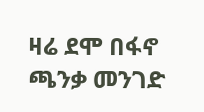ዛሬ ደሞ በፋኖ ጫንቃ መንገድ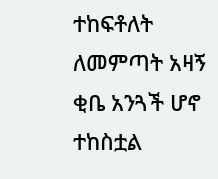ተከፍቶለት ለመምጣት አዛኝ ቂቤ አንጓች ሆኖ ተከስቷል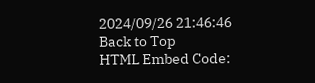2024/09/26 21:46:46
Back to Top
HTML Embed Code: